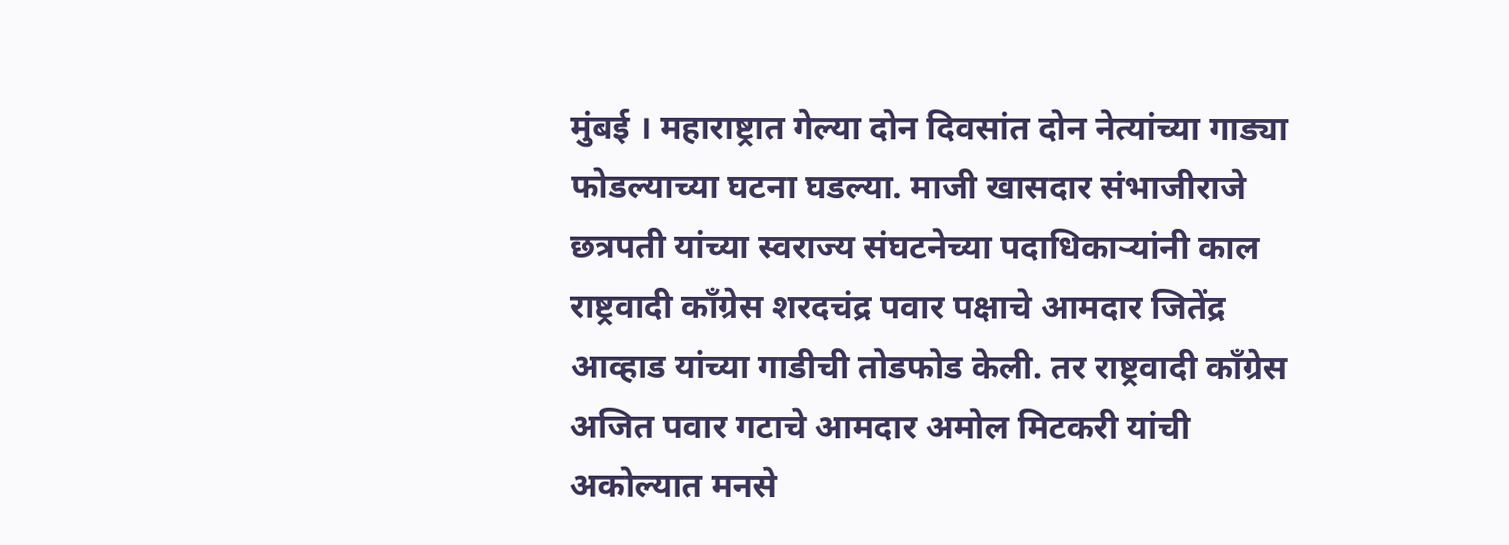मुंबई । महाराष्ट्रात गेल्या दोन दिवसांत दोन नेत्यांच्या गाड्या फोडल्याच्या घटना घडल्या. माजी खासदार संभाजीराजे छत्रपती यांच्या स्वराज्य संघटनेच्या पदाधिकाऱ्यांनी काल राष्ट्रवादी काँग्रेस शरदचंद्र पवार पक्षाचे आमदार जितेंद्र आव्हाड यांच्या गाडीची तोडफोड केली. तर राष्ट्रवादी काँग्रेस अजित पवार गटाचे आमदार अमोल मिटकरी यांची अकोल्यात मनसे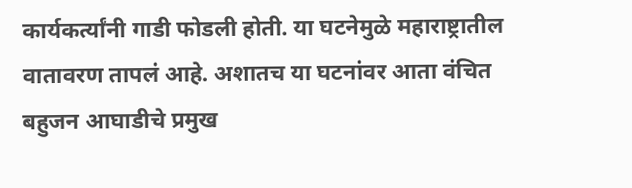कार्यकर्त्यांनी गाडी फोडली होती. या घटनेमुळे महाराष्ट्रातील वातावरण तापलं आहे. अशातच या घटनांवर आता वंचित बहुजन आघाडीचे प्रमुख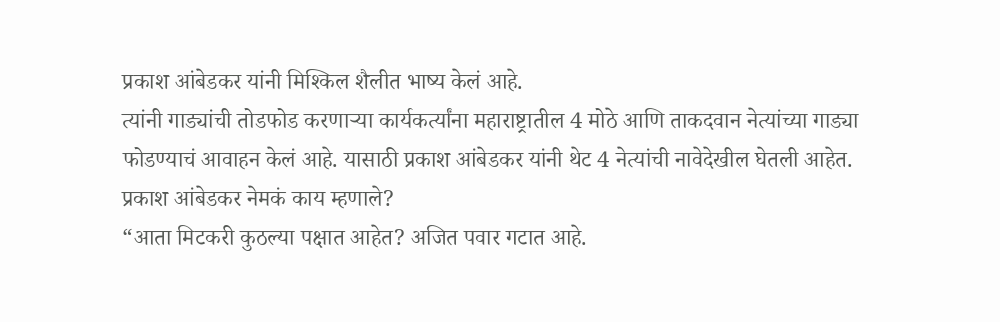प्रकाश आंबेडकर यांनी मिश्किल शैलीत भाष्य केलं आहे.
त्यांनी गाड्यांची तोडफोड करणाऱ्या कार्यकर्त्यांना महाराष्ट्रातील 4 मोठे आणि ताकदवान नेत्यांच्या गाड्या फोडण्याचं आवाहन केलं आहे. यासाठी प्रकाश आंबेडकर यांनी थेट 4 नेत्यांची नावेदेखील घेतली आहेत.
प्रकाश आंबेडकर नेमकं काय म्हणाले?
“आता मिटकरी कुठल्या पक्षात आहेत? अजित पवार गटात आहे.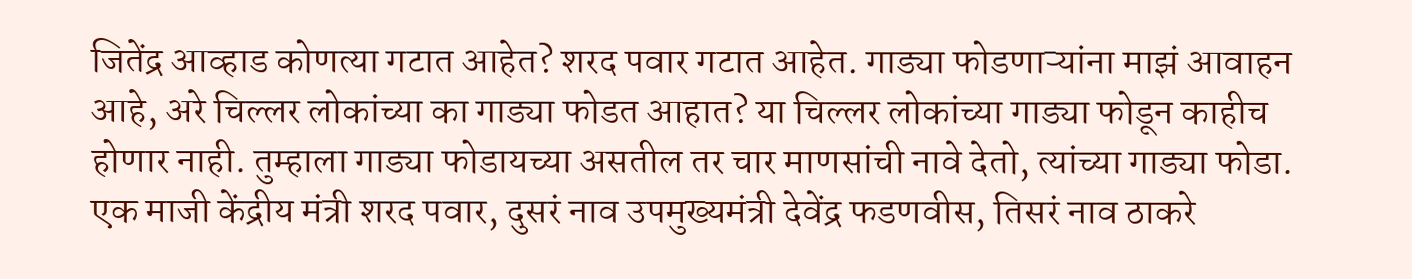जितेंद्र आव्हाड कोणत्या गटात आहेत? शरद पवार गटात आहेत. गाड्या फोडणाऱ्यांना माझं आवाहन आहे, अरे चिल्लर लोकांच्या का गाड्या फोडत आहात? या चिल्लर लोकांच्या गाड्या फोडून काहीच होणार नाही. तुम्हाला गाड्या फोडायच्या असतील तर चार माणसांची नावे देतो, त्यांच्या गाड्या फोडा. एक माजी केंद्रीय मंत्री शरद पवार, दुसरं नाव उपमुख्यमंत्री देवेंद्र फडणवीस, तिसरं नाव ठाकरे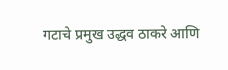गटाचे प्रमुख उद्धव ठाकरे आणि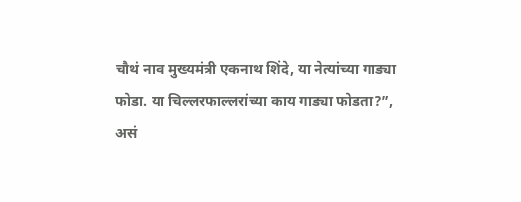चौथं नाव मुख्यमंत्री एकनाथ शिंदे, या नेत्यांच्या गाड्या फोडा. या चिल्लरफाल्लरांच्या काय गाड्या फोडता?”, असं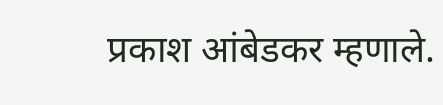प्रकाश आंबेडकर म्हणाले.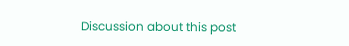Discussion about this post